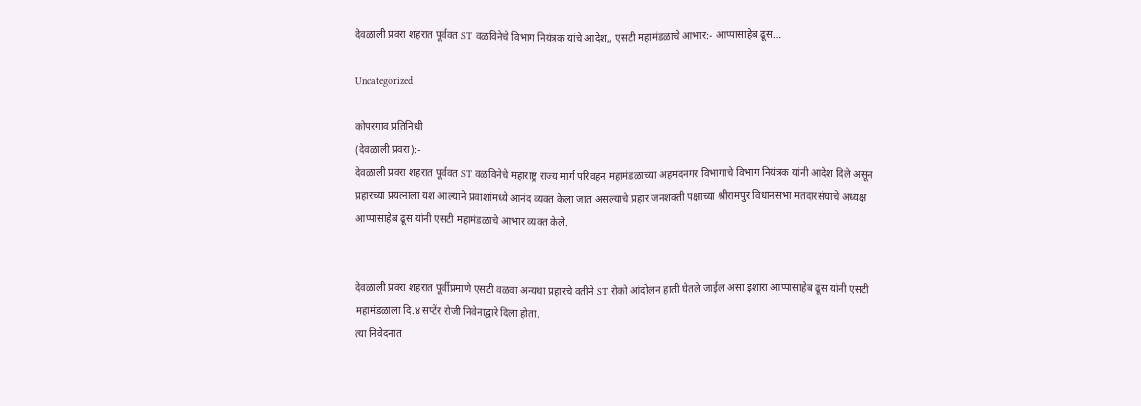देवळाली प्रवरा शहरात पूर्ववत ST वळविनेचे विभाग नियंत्रक यांचे आदेश,, एसटी महामंडळाचे आभार:- आप्पासाहेब ढूस…

Uncategorized

कोपरगाव प्रतिनिधी
(देवळाली प्रवरा):-
देवळाली प्रवरा शहरात पूर्ववत ST वळविनेचे महाराष्ट्र राज्य मार्ग परिवहन महामंडळाच्या अहमदनगर विभागाचे विभाग नियंत्रक यांनी आदेश दिले असून प्रहारच्या प्रयत्नाला यश आल्याने प्रवाशांमध्ये आनंद व्यक्त केला जात असल्याचे प्रहार जनशक्ती पक्षाच्या श्रीरामपुर विधानसभा मतदारसंघाचे अध्यक्ष आप्पासाहेब ढूस यांनी एसटी महामंडळाचे आभार व्यक्त केले.


देवळाली प्रवरा शहरात पूर्वीप्रमाणे एसटी वळवा अन्यथा प्रहारचे वतीने ST रोको आंदोलन हाती घेतले जाईल असा इशारा आप्पासाहेब ढूस यांनी एसटी महामंडळाला दि.४ सप्टेंर रोजी निवेनाद्वारे दिला होता.
त्या निवेदनात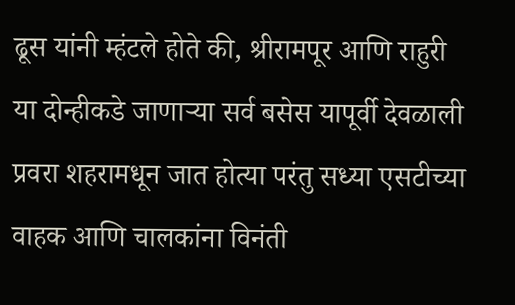ढूस यांनी म्हंटले होते की, श्रीरामपूर आणि राहुरी या दोन्हीकडे जाणाऱ्या सर्व बसेस यापूर्वी देवळाली प्रवरा शहरामधून जात होत्या परंतु सध्या एसटीच्या वाहक आणि चालकांना विनंती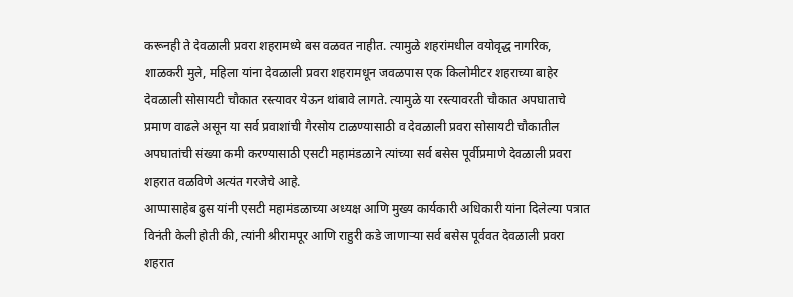करूनही ते देवळाली प्रवरा शहरामध्ये बस वळवत नाहीत. त्यामुळे शहरांमधील वयोवृद्ध नागरिक, शाळकरी मुले, महिला यांना देवळाली प्रवरा शहरामधून जवळपास एक किलोमीटर शहराच्या बाहेर देवळाली सोसायटी चौकात रस्त्यावर येऊन थांबावे लागते. त्यामुळे या रस्त्यावरती चौकात अपघाताचे प्रमाण वाढले असून या सर्व प्रवाशांची गैरसोय टाळण्यासाठी व देवळाली प्रवरा सोसायटी चौकातील अपघातांची संख्या कमी करण्यासाठी एसटी महामंडळाने त्यांच्या सर्व बसेस पूर्वीप्रमाणे देवळाली प्रवरा शहरात वळविणे अत्यंत गरजेचे आहे.
आप्पासाहेब ढुस यांनी एसटी महामंडळाच्या अध्यक्ष आणि मुख्य कार्यकारी अधिकारी यांना दिलेल्या पत्रात विनंती केली होती की, त्यांनी श्रीरामपूर आणि राहुरी कडे जाणाऱ्या सर्व बसेस पूर्ववत देवळाली प्रवरा शहरात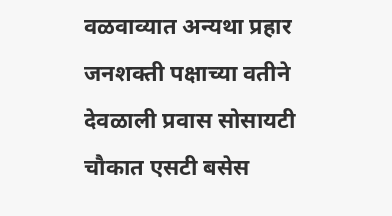वळवाव्यात अन्यथा प्रहार जनशक्ती पक्षाच्या वतीने देवळाली प्रवास सोसायटी चौकात एसटी बसेस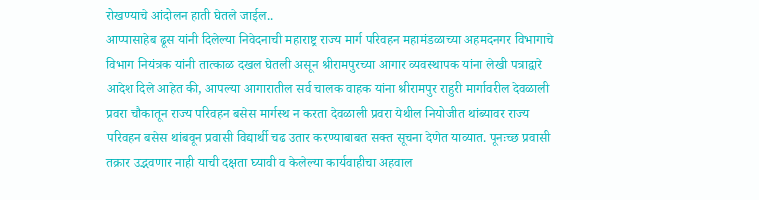रोखण्याचे आंदोलन हाती घेतले जाईल..
आप्पासाहेब ढूस यांनी दिलेल्या निवेदनाची महाराष्ट्र राज्य मार्ग परिवहन महामंडळाच्या अहमदनगर विभागाचे विभाग नियंत्रक यांनी तात्काळ दखल घेतली असून श्रीरामपुरच्या आगार व्यवस्थापक यांना लेखी पत्राद्वारे आदेश दिले आहेत की, आपल्या आगारातील सर्व चालक वाहक यांना श्रीरामपुर राहुरी मार्गावरील देवळाली प्रवरा चौकातून राज्य परिवहन बसेस मार्गस्थ न करता देवळाली प्रवरा येथील नियोजीत थांब्यावर राज्य परिवहन बसेस थांबवून प्रवासी विद्यार्थी चढ उतार करण्याबाबत सक्त सूचना देणेत याव्यात. पूनःच्छ प्रवासी तक्रार उद्भवणार नाही याची दक्षता घ्यावी व केलेल्या कार्यवाहीचा अहवाल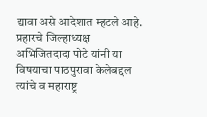द्यावा असे आदेशात म्हटले आहे.
प्रहारचे जिल्हाध्यक्ष अभिजितदादा पोटे यांनी या विषयाचा पाठपुरावा केलेबद्दल त्यांचे व महाराष्ट्र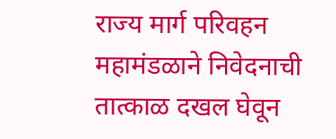राज्य मार्ग परिवहन महामंडळाने निवेदनाची तात्काळ दखल घेवून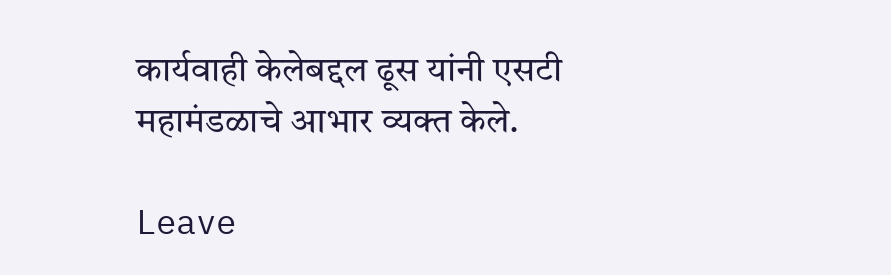कार्यवाही केलेबद्दल ढूस यांनी एसटी महामंडळाचे आभार व्यक्त केले.

Leave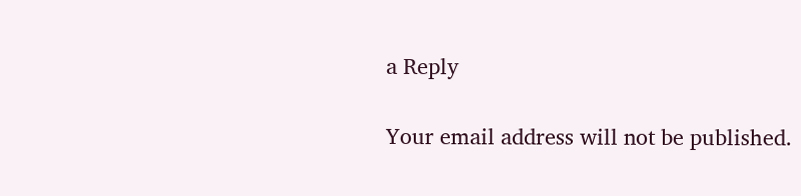a Reply

Your email address will not be published.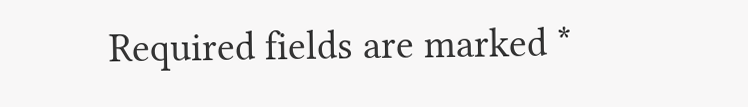Required fields are marked *